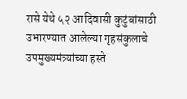रासे येथे ५२ आदिवासी कुटुंबांसाठी उभारण्यात आलेल्या गृहसंकुलाचे उपमुख्यमंत्र्यांच्या हस्ते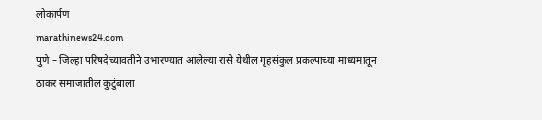लोकार्पण
marathinews24.com
पुणे – जिल्हा परिषदेच्यावतीने उभारण्यात आलेल्या रासे येथील गृहसंकुल प्रकल्पाच्या माध्यमातून ठाकर समाजातील कुटुंबाला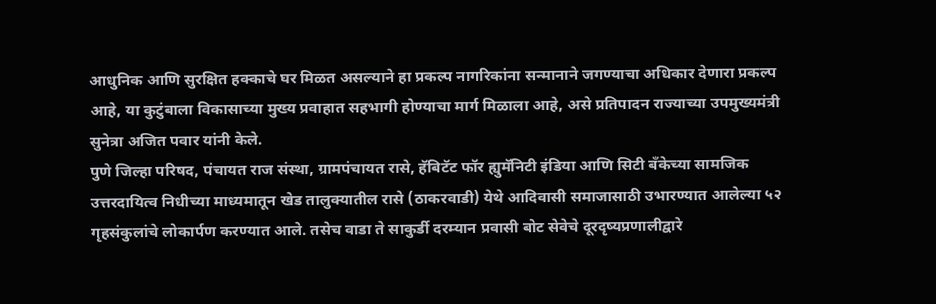आधुनिक आणि सुरक्षित हक्काचे घर मिळत असल्याने हा प्रकल्प नागरिकांना सन्मानाने जगण्याचा अधिकार देणारा प्रकल्प आहे, या कुटुंबाला विकासाच्या मुख्य प्रवाहात सहभागी होण्याचा मार्ग मिळाला आहे, असे प्रतिपादन राज्याच्या उपमुख्यमंत्री सुनेत्रा अजित पवार यांनी केले.
पुणे जिल्हा परिषद, पंचायत राज संस्था, ग्रामपंचायत रासे, हॅबिटॅट फॉर ह्युमॅनिटी इंडिया आणि सिटी बँकेच्या सामजिक उत्तरदायित्व निधीच्या माध्यमातून खेड तालुक्यातील रासे (ठाकरवाडी) येथे आदिवासी समाजासाठी उभारण्यात आलेल्या ५२ गृहसंकुलांचे लोकार्पण करण्यात आले. तसेच वाडा ते साकुर्डी दरम्यान प्रवासी बोट सेवेचे दूरदृष्यप्रणालीद्वारे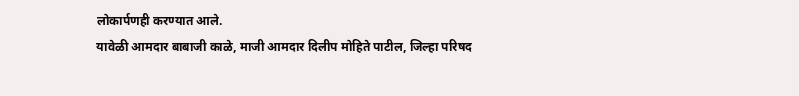लोकार्पणही करण्यात आले.
यावेळी आमदार बाबाजी काळे, माजी आमदार दिलीप मोहिते पाटील, जिल्हा परिषद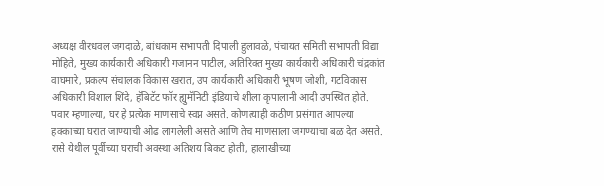अध्यक्ष वीरधवल जगदाळे, बांधकाम सभापती दिपाली हुलावळे, पंचायत समिती सभापती विद्या मोहिते, मुख्य कार्यकारी अधिकारी गजानन पाटील, अतिरिक्त मुख्य कार्यकारी अधिकारी चंद्रकांत वाघमारे, प्रकल्प संचालक विकास खरात, उप कार्यकारी अधिकारी भूषण जोशी, गटविकास अधिकारी विशाल शिंदे, हॅबिटॅट फॉर ह्युमॅनिटी इंडियाचे शीला कृपालानी आदी उपस्थित होते.
पवार म्हणाल्या, घर हे प्रत्येक माणसाचे स्वप्न असते. कोणत्याही कठीण प्रसंगात आपल्या हक्काच्या घरात जाण्याची ओढ लागलेली असते आणि तेच माणसाला जगण्याचा बळ देत असते.
रासे येथील पूर्वीच्या घराची अवस्था अतिशय बिकट होती, हालाखीच्या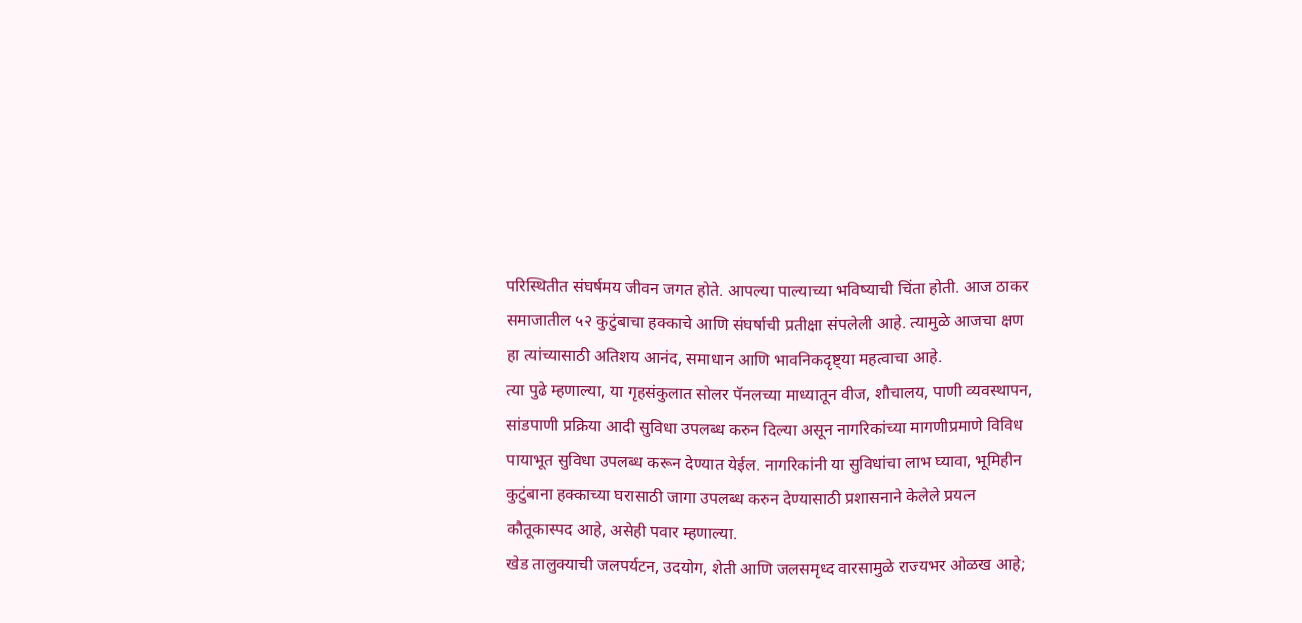परिस्थितीत संघर्षमय जीवन जगत होते. आपल्या पाल्याच्या भविष्याची चिंता होती. आज ठाकर समाजातील ५२ कुटुंबाचा हक्काचे आणि संघर्षाची प्रतीक्षा संपलेली आहे. त्यामुळे आजचा क्षण हा त्यांच्यासाठी अतिशय आनंद, समाधान आणि भावनिकदृष्ट्या महत्वाचा आहे.
त्या पुढे म्हणाल्या, या गृहसंकुलात सोलर पॅनलच्या माध्यातून वीज, शौचालय, पाणी व्यवस्थापन, सांडपाणी प्रक्रिया आदी सुविधा उपलब्ध करुन दिल्या असून नागरिकांच्या मागणीप्रमाणे विविध पायाभूत सुविधा उपलब्ध करून देण्यात येईल. नागरिकांनी या सुविधांचा लाभ घ्यावा, भूमिहीन कुटुंबाना हक्काच्या घरासाठी जागा उपलब्ध करुन देण्यासाठी प्रशासनाने केलेले प्रयत्न कौतूकास्पद आहे, असेही पवार म्हणाल्या.
खेड तालुक्याची जलपर्यटन, उदयोग, शेती आणि जलसमृध्द वारसामुळे राज्यभर ओळख आहे;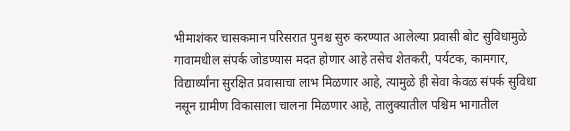भीमाशंकर चासकमान परिसरात पुनश्च सुरु करण्यात आलेल्या प्रवासी बोट सुविधामुळे गावामधील संपर्क जोडण्यास मदत होणार आहे तसेच शेतकरी, पर्यटक, कामगार, विद्यार्थ्यांना सुरक्षित प्रवासाचा लाभ मिळणार आहे, त्यामुळे ही सेवा केवळ संपर्क सुविधा नसून ग्रामीण विकासाला चालना मिळणार आहे, तालुक्यातील पश्चिम भागातील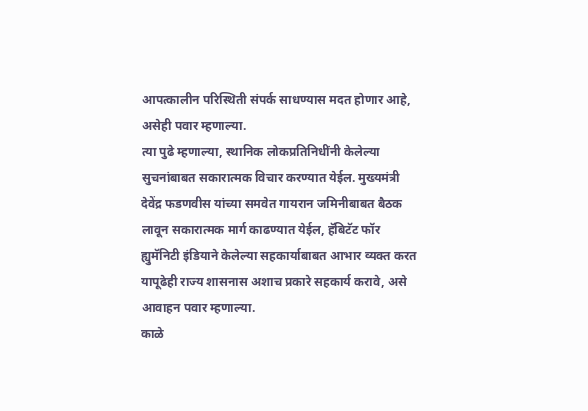आपत्कालीन परिस्थिती संपर्क साधण्यास मदत होणार आहे, असेही पवार म्हणाल्या.
त्या पुढे म्हणाल्या, स्थानिक लोकप्रतिनिधींनी केलेल्या सुचनांबाबत सकारात्मक विचार करण्यात येईल. मुख्यमंत्री देवेंद्र फडणवीस यांच्या समवेत गायरान जमिनीबाबत बैठक लावून सकारात्मक मार्ग काढण्यात येईल, हॅबिटॅट फॉर ह्युमॅनिटी इंडियाने केलेल्या सहकार्याबाबत आभार व्यक्त करत यापूढेही राज्य शासनास अशाच प्रकारे सहकार्य करावे, असे आवाहन पवार म्हणाल्या.
काळे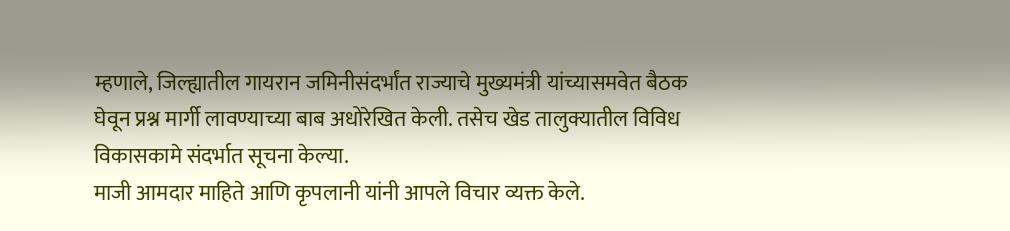म्हणाले, जिल्ह्यातील गायरान जमिनीसंदर्भांत राज्याचे मुख्यमंत्री यांच्यासमवेत बैठक घेवून प्रश्न मार्गी लावण्याच्या बाब अधोरेखित केली. तसेच खेड तालुक्यातील विविध विकासकामे संदर्भात सूचना केल्या.
माजी आमदार माहिते आणि कृपलानी यांनी आपले विचार व्यक्त केले.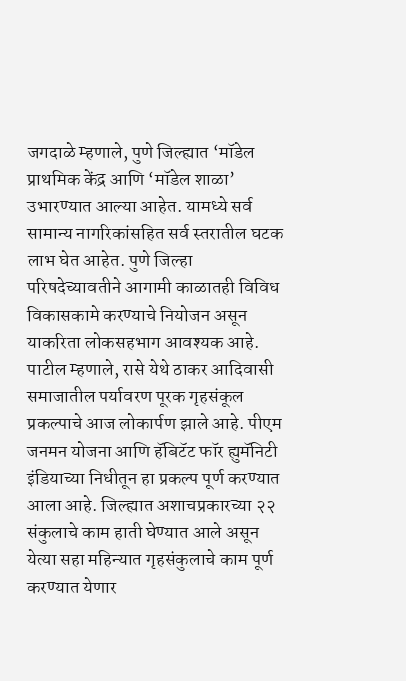जगदाळे म्हणाले, पुणे जिल्ह्यात ‘मॉडेल प्राथमिक केंद्र आणि ‘मॉडेल शाळा’ उभारण्यात आल्या आहेत. यामध्ये सर्व सामान्य नागरिकांसहित सर्व स्तरातील घटक लाभ घेत आहेत. पुणे जिल्हा परिषदेच्यावतीने आगामी काळातही विविध विकासकामे करण्याचे नियोजन असून याकरिता लोकसहभाग आवश्यक आहे.
पाटील म्हणाले, रासे येथे ठाकर आदिवासी समाजातील पर्यावरण पूरक गृहसंकूल प्रकल्पाचे आज लोकार्पण झाले आहे. पीएम जनमन योजना आणि हॅबिटॅट फॉर ह्युमॅनिटी इंडियाच्या निधीतून हा प्रकल्प पूर्ण करण्यात आला आहे. जिल्ह्यात अशाचप्रकारच्या २२ संकुलाचे काम हाती घेण्यात आले असून येत्या सहा महिन्यात गृहसंकुलाचे काम पूर्ण करण्यात येणार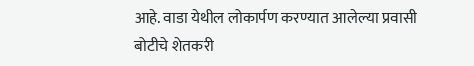आहे. वाडा येथील लोकार्पण करण्यात आलेल्या प्रवासी बोटीचे शेतकरी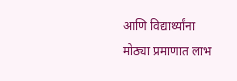आणि विद्यार्थ्यांना मोठ्या प्रमाणात लाभ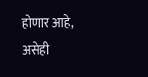होणार आहे, असेही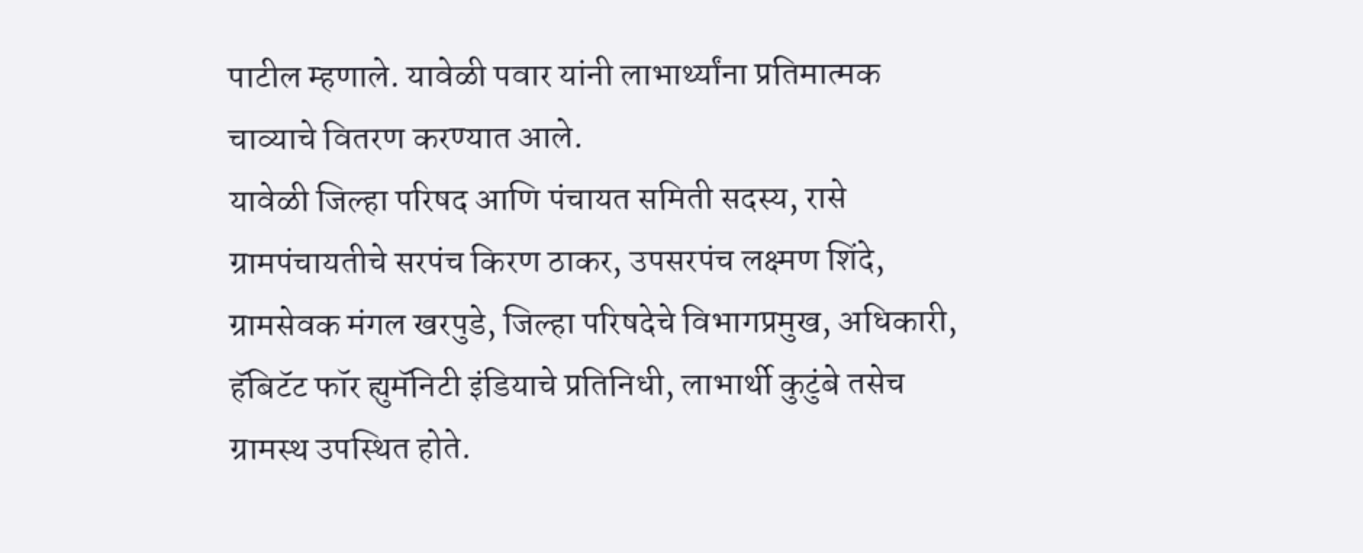पाटील म्हणाले. यावेळी पवार यांनी लाभार्थ्यांना प्रतिमात्मक चाव्याचे वितरण करण्यात आले.
यावेळी जिल्हा परिषद आणि पंचायत समिती सदस्य, रासे ग्रामपंचायतीचे सरपंच किरण ठाकर, उपसरपंच लक्ष्मण शिंदे, ग्रामसेवक मंगल खरपुडे, जिल्हा परिषदेचे विभागप्रमुख, अधिकारी, हॅबिटॅट फॉर ह्युमॅनिटी इंडियाचे प्रतिनिधी, लाभार्थी कुटुंबे तसेच ग्रामस्थ उपस्थित होते.